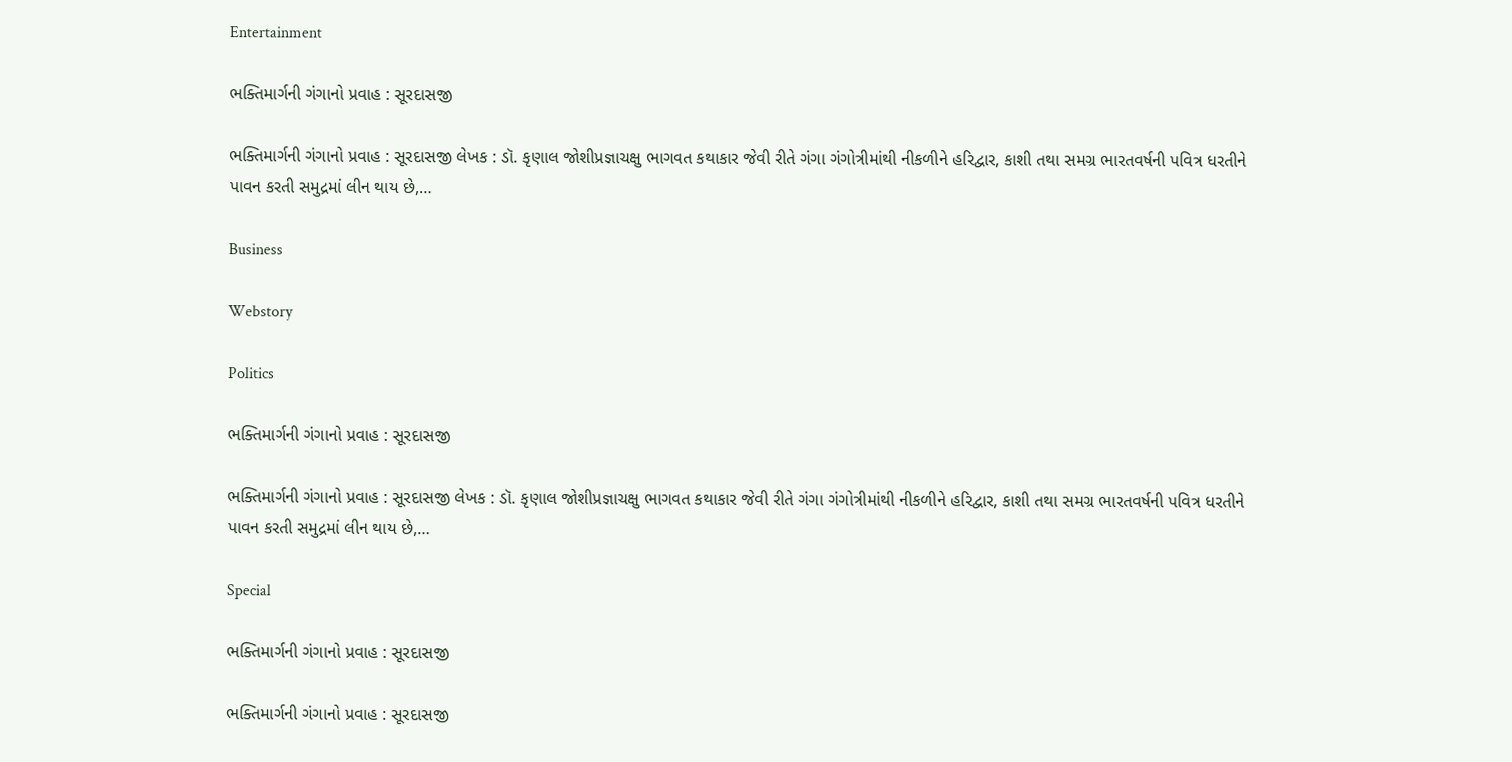Entertainment

ભક્તિમાર્ગની ગંગાનો પ્રવાહ : સૂરદાસજી

ભક્તિમાર્ગની ગંગાનો પ્રવાહ : સૂરદાસજી લેખક : ડૉ. કૃણાલ જોશીપ્રજ્ઞાચક્ષુ ભાગવત કથાકાર જેવી રીતે ગંગા ગંગોત્રીમાંથી નીકળીને હરિદ્વાર, કાશી તથા સમગ્ર ભારતવર્ષની પવિત્ર ધરતીને પાવન કરતી સમુદ્રમાં લીન થાય છે,…

Business

Webstory

Politics

ભક્તિમાર્ગની ગંગાનો પ્રવાહ : સૂરદાસજી

ભક્તિમાર્ગની ગંગાનો પ્રવાહ : સૂરદાસજી લેખક : ડૉ. કૃણાલ જોશીપ્રજ્ઞાચક્ષુ ભાગવત કથાકાર જેવી રીતે ગંગા ગંગોત્રીમાંથી નીકળીને હરિદ્વાર, કાશી તથા સમગ્ર ભારતવર્ષની પવિત્ર ધરતીને પાવન કરતી સમુદ્રમાં લીન થાય છે,…

Special

ભક્તિમાર્ગની ગંગાનો પ્રવાહ : સૂરદાસજી

ભક્તિમાર્ગની ગંગાનો પ્રવાહ : સૂરદાસજી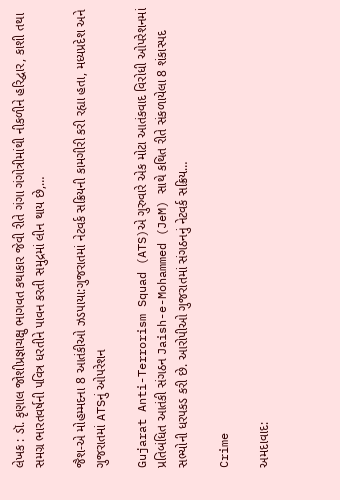લેખક : ડૉ. કૃણાલ જોશીપ્રજ્ઞાચક્ષુ ભાગવત કથાકાર જેવી રીતે ગંગા ગંગોત્રીમાંથી નીકળીને હરિદ્વાર, કાશી તથા સમગ્ર ભારતવર્ષની પવિત્ર ધરતીને પાવન કરતી સમુદ્રમાં લીન થાય છે,…

જૈશ-એ મોહમ્મદના 8 આતંકીઓ ઝડપાયા:ગુજરાતમાં નેટવર્ક સક્રિયની કામગીરી કરી રહ્યા હતા, મધ્યપ્રદેશ અને ગુજરાતમાં ATSનું ઓપરેશન

Gujarat Anti-Terrorism Squad (ATS)એ ગુરુવારે એક મોટા આતંકવાદ વિરોધી ઓપરેશનમાં પ્રતિબંધિત આતંકી સંગઠન Jaish-e-Mohammed (JeM) સાથે કથિત રીતે સંકળાયેલા 8 શંકાસ્પદ સભ્યોની ધરપકડ કરી છે. આરોપીઓ ગુજરાતમાં સંગઠનનું નેટવર્ક સક્રિય…

Crime

અમદાવાદ: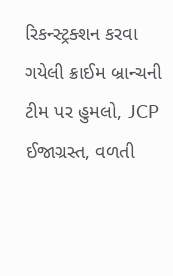રિકન્સ્ટ્રક્શન કરવા ગયેલી ક્રાઈમ બ્રાન્ચની ટીમ પર હુમલો, JCP ઈજાગ્રસ્ત, વળતી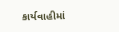કાર્યવાહીમાં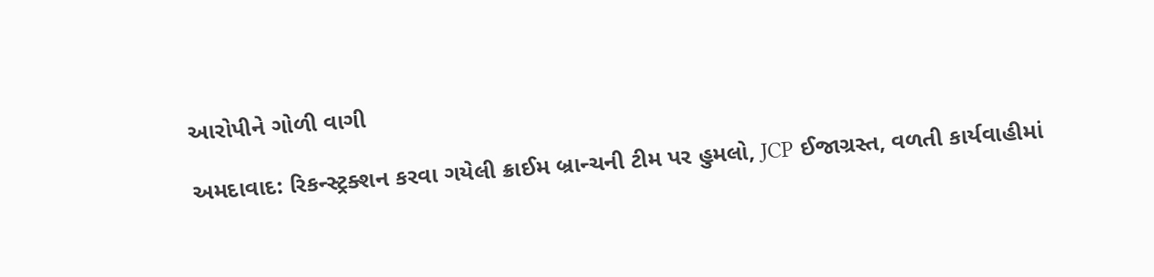આરોપીને ગોળી વાગી

અમદાવાદ: રિકન્સ્ટ્રક્શન કરવા ગયેલી ક્રાઈમ બ્રાન્ચની ટીમ પર હુમલો, JCP ઈજાગ્રસ્ત, વળતી કાર્યવાહીમાં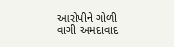આરોપીને ગોળી વાગી અમદાવાદ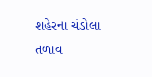શહેરના ચંડોલા તળાવ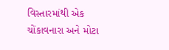વિસ્તારમાંથી એક ચોંકાવનારા અને મોટા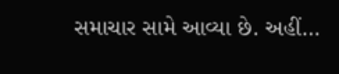સમાચાર સામે આવ્યા છે. અહીં…